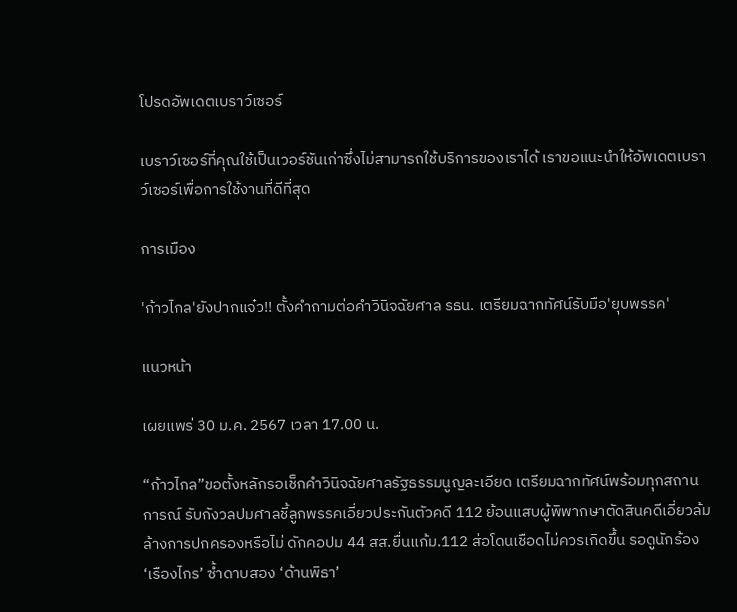โปรดอัพเดตเบราว์เซอร์

เบราว์เซอร์ที่คุณใช้เป็นเวอร์ชันเก่าซึ่งไม่สามารถใช้บริการของเราได้ เราขอแนะนำให้อัพเดตเบราว์เซอร์เพื่อการใช้งานที่ดีที่สุด

การเมือง

'ก้าวไกล'ยังปากแจ๋ว!! ตั้งคำถามต่อคำวินิจฉัยศาล รธน. เตรียมฉากทัศน์รับมือ'ยุบพรรค'

แนวหน้า

เผยแพร่ 30 ม.ค. 2567 เวลา 17.00 น.

“ก้าวไกล”ขอตั้งหลักรอเช็กคำวินิจฉัยศาลรัฐธรรมนูญละเอียด เตรียมฉากทัศน์พร้อมทุกสถานการณ์ รับกังวลปมศาลชี้ลูกพรรคเอี่ยวประกันตัวคดี 112 ย้อนแสบผู้พิพากษาตัดสินคดีเอี่ยวล้มล้างการปกครองหรือไม่ ดักคอปม 44 สส.ยื่นแก้ม.112 ส่อโดนเชือดไม่ควรเกิดขึ้น รอดูนักร้อง ‘เรืองไกร’ ซ้ำดาบสอง ‘ด้านพิธา’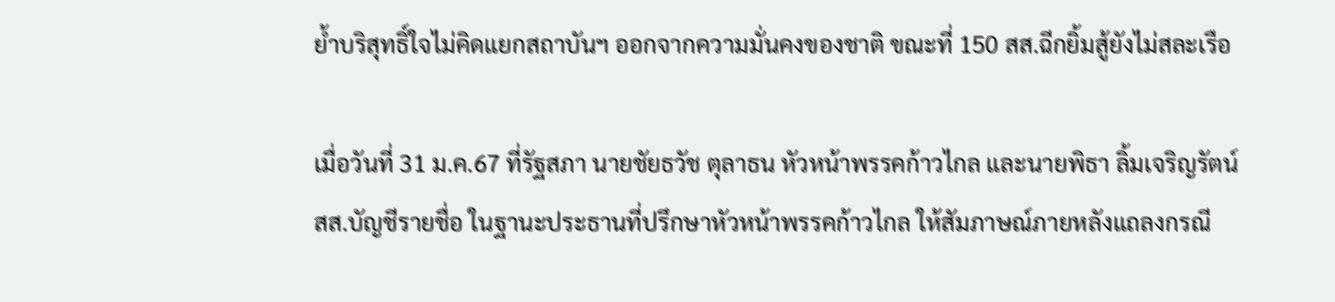ย้ำบริสุทธิ์ใจไม่คิดแยกสถาบันฯ ออกจากความมั่นคงของชาติ ขณะที่ 150 สส.ฉีกยิ้มสู้ยังไม่สละเรือ

เมื่อวันที่ 31 ม.ค.67 ที่รัฐสภา นายชัยธวัช ตุลาธน หัวหน้าพรรคก้าวไกล และนายพิธา ลิ้มเจริญรัตน์ สส.บัญชีรายชื่อ ในฐานะประธานที่ปรึกษาหัวหน้าพรรคก้าวไกล ให้สัมภาษณ์ภายหลังแถลงกรณี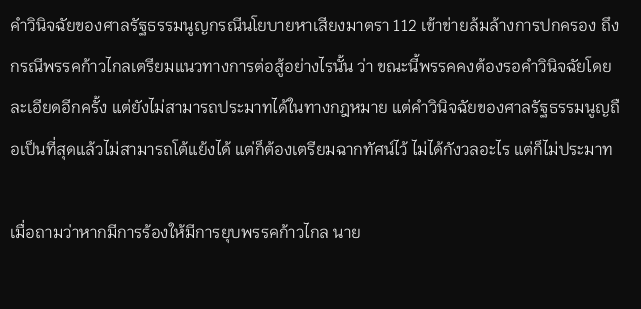คำวินิจฉัยของศาลรัฐธรรมนูญกรณีนโยบายหาเสียงมาตรา 112 เข้าข่ายล้มล้างการปกครอง ถึงกรณีพรรคก้าวไกลเตรียมแนวทางการต่อสู้อย่างไรนั้น ว่า ขณะนี้พรรคคงต้องรอคำวินิจฉัยโดยละเอียดอีกครั้ง แต่ยังไม่สามารถประมาทได้ในทางกฎหมาย แต่คำวินิจฉัยของศาลรัฐธรรมนูญถือเป็นที่สุดแล้วไม่สามารถโต้แย้งได้ แต่ก็ต้องเตรียมฉากทัศน์ไว้ ไม่ได้กังวลอะไร แต่ก็ไม่ประมาท

เมื่อถามว่าหากมีการร้องให้มีการยุบพรรคก้าวไกล นาย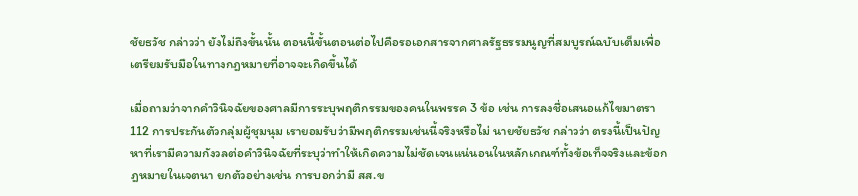ชัยธวัช กล่าวว่า ยังไม่ถึงขั้นนั้น ตอนนี้ขั้นตอนต่อไปคือรอเอกสารจากศาลรัฐธรรมนูญที่สมบูรณ์ฉบับเต็มเพื่อเตรียมรับมือในทางกฎหมายที่อาจจะเกิดขึ้นได้

เมื่อถามว่าจากคำวินิจฉัยของศาลมีการระบุพฤติกรรมของคนในพรรค 3 ข้อ เช่น การลงชื่อเสนอแก้ไขมาตรา 112 การประกันตัวกลุ่มผู้ชุมนุม เรายอมรับว่ามีพฤติกรรมเช่นนี้จริงหรือไม่ นายชัยธวัช กล่าวว่า ตรงนี้เป็นปัญหาที่เรามีความกังวลต่อคำวินิจฉัยที่ระบุว่าทำให้เกิดความไม่ชัดเจนแน่นอนในหลักเกณฑ์ทั้งข้อเท็จจริงและข้อกฎหมายในเจตนา ยกตัวอย่างเช่น การบอกว่ามี สส.ข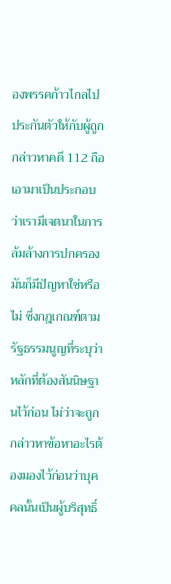องพรรคก้าวไกลไปประกันตัวให้กับผู้ถูกกล่าวหาคดี 112 ถือเอามาเป็นประกอบว่าเรามีเจตนาในการล้มล้างการปกครอง มันก็มีปัญหาใช่หรือไม่ ซึ่งกฎเกณฑ์ตามรัฐธรรมนูญที่ระบุว่าหลักที่ต้องสันนิษฐานไว้ก่อน ไม่ว่าจะถูกกล่าวหาข้อหาอะไรต้องมองไว้ก่อนว่าบุคคลนั้นเป็นผู้บริสุทธิ์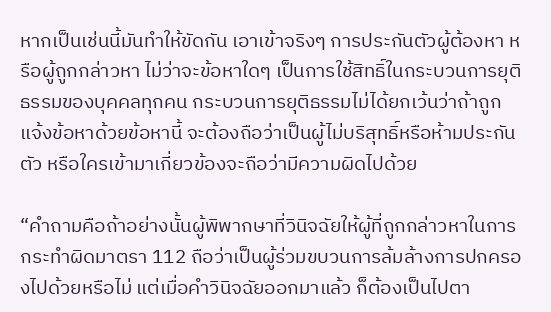หากเป็นเช่นนี้มันทำให้ขัดกัน เอาเข้าจริงๆ การประกันตัวผู้ต้องหา หรือผู้ถูกกล่าวหา ไม่ว่าจะข้อหาใดๆ เป็นการใช้สิทธิ์ในกระบวนการยุติธรรมของบุคคลทุกคน กระบวนการยุติธรรมไม่ได้ยกเว้นว่าถ้าถูกแจ้งข้อหาด้วยข้อหานี้ จะต้องถือว่าเป็นผู้ไม่บริสุทธิ์หรือห้ามประกันตัว หรือใครเข้ามาเกี่ยวข้องจะถือว่ามีความผิดไปด้วย

“คำถามคือถ้าอย่างนั้นผู้พิพากษาที่วินิจฉัยให้ผู้ที่ถูกกล่าวหาในการกระทำผิดมาตรา 112 ถือว่าเป็นผู้ร่วมขบวนการล้มล้างการปกครองไปด้วยหรือไม่ แต่เมื่อคำวินิจฉัยออกมาแล้ว ก็ต้องเป็นไปตา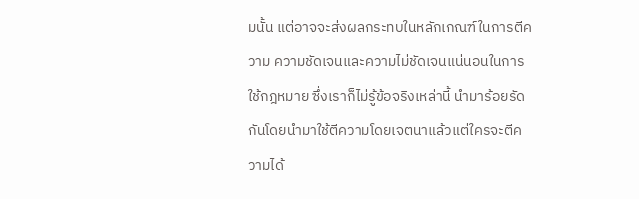มนั้น แต่อาจจะส่งผลกระทบในหลักเกณฑ์ในการตีความ ความชัดเจนและความไม่ชัดเจนแน่นอนในการใช้กฎหมาย ซึ่งเราก็ไม่รู้ข้อจริงเหล่านี้ นำมาร้อยรัดกันโดยนำมาใช้ตีความโดยเจตนาแล้วแต่ใครจะตีความได้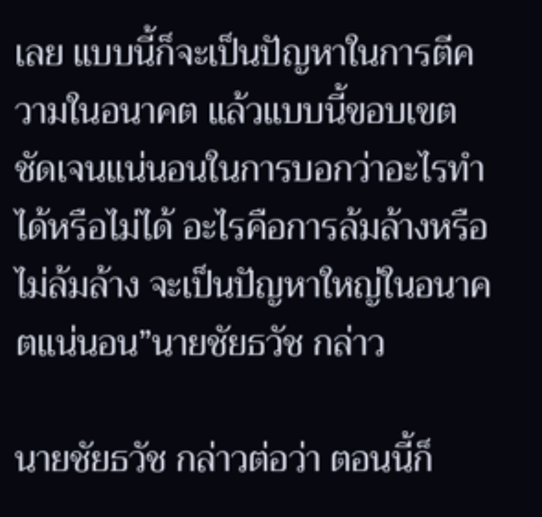เลย แบบนี้ก็จะเป็นปัญหาในการตีความในอนาคต แล้วแบบนี้ขอบเขตชัดเจนแน่นอนในการบอกว่าอะไรทำได้หรือไม่ได้ อะไรคือการล้มล้างหรือไม่ล้มล้าง จะเป็นปัญหาใหญ่ในอนาคตแน่นอน”นายชัยธวัช กล่าว

นายชัยธวัช กล่าวต่อว่า ตอนนี้ก็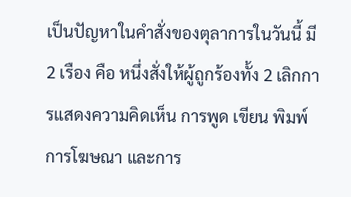เป็นปัญหาในคำสั่งของตุลาการในวันนี้ มี 2 เรือง คือ หนึ่งสั่งให้ผู้ถูกร้องทั้ง 2 เลิกการแสดงความคิดเห็น การพูด เขียน พิมพ์ การโฆษณา และการ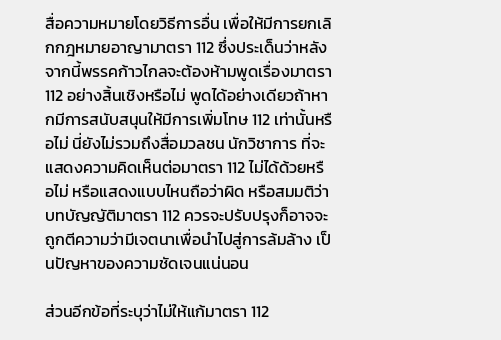สื่อความหมายโดยวิธีการอื่น เพื่อให้มีการยกเลิกกฎหมายอาญามาตรา 112 ซึ่งประเด็นว่าหลังจากนี้พรรคก้าวไกลจะต้องห้ามพูดเรื่องมาตรา 112 อย่างสิ้นเชิงหรือไม่ พูดได้อย่างเดียวถ้าหากมีการสนับสนุนให้มีการเพิ่มโทษ 112 เท่านั้นหรือไม่ นี่ยังไม่รวมถึงสื่อมวลชน นักวิชาการ ที่จะแสดงความคิดเห็นต่อมาตรา 112 ไม่ได้ด้วยหรือไม่ หรือแสดงแบบไหนถือว่าผิด หรือสมมติว่าบทบัญญัติมาตรา 112 ควรจะปรับปรุงก็อาจจะถูกตีความว่ามีเจตนาเพื่อนำไปสู่การล้มล้าง เป็นปัญหาของความชัดเจนแน่นอน

ส่วนอีกข้อที่ระบุว่าไม่ให้แก้มาตรา 112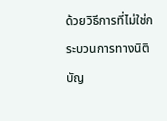ด้วยวิธีการที่ไม่ใช่กระบวนการทางนิติบัญ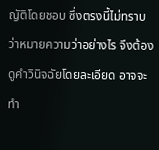ญัติโดยชอบ ซึ่งตรงนี้ไม่ทราบว่าหมายความว่าอย่างไร จึงต้องดูคำวินิจฉัยโดยละเอียด อาจจะทำ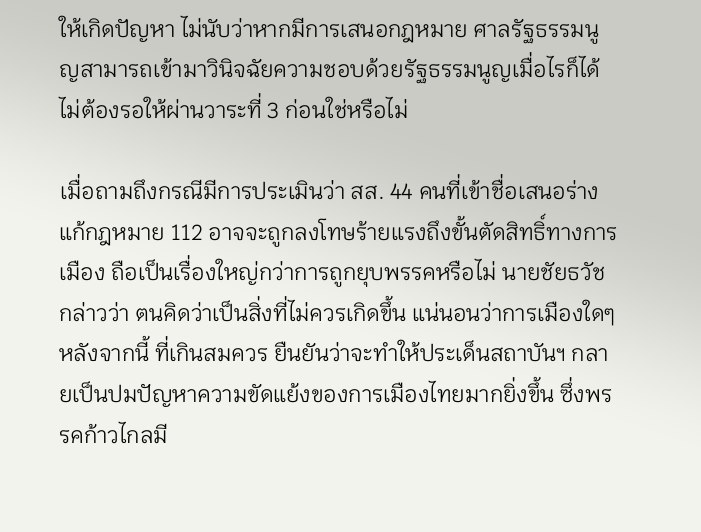ให้เกิดปัญหา ไม่นับว่าหากมีการเสนอกฎหมาย ศาลรัฐธรรมนูญสามารถเข้ามาวินิจฉัยความชอบด้วยรัฐธรรมนูญเมื่อไรก็ได้ ไม่ต้องรอให้ผ่านวาระที่ 3 ก่อนใช่หรือไม่

เมื่อถามถึงกรณีมีการประเมินว่า สส. 44 คนที่เข้าชื่อเสนอร่างแก้กฎหมาย 112 อาจจะถูกลงโทษร้ายแรงถึงขั้นตัดสิทธิ์ทางการเมือง ถือเป็นเรื่องใหญ่กว่าการถูกยุบพรรคหรือไม่ นายชัยธวัช กล่าวว่า ตนคิดว่าเป็นสิ่งที่ไม่ควรเกิดขึ้น แน่นอนว่าการเมืองใดๆ หลังจากนี้ ที่เกินสมควร ยืนยันว่าจะทำให้ประเด็นสถาบันฯ กลายเป็นปมปัญหาความขัดแย้งของการเมืองไทยมากยิ่งขึ้น ซึ่งพรรคก้าวไกลมี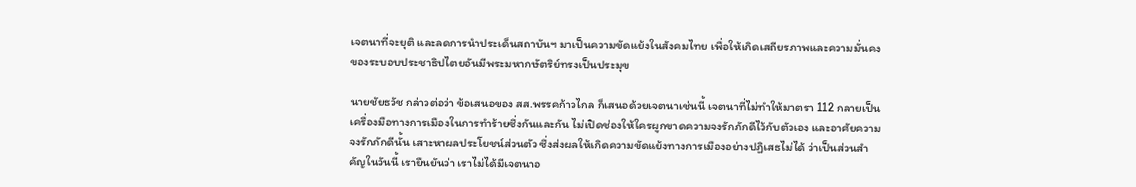เจตนาที่จะยุติ และลดการนำประเด็นสถาบันฯ มาเป็นความขัดแย้งในสังคมไทย เพื่อให้เกิดเสถียรภาพและความมั่นคงของระบอบประชาธิปไตยอันมีพระมหากษัตริย์ทรงเป็นประมุข

นายชัยธวัช กล่าวต่อว่า ข้อเสนอของ สส.พรรคก้าวไกล ก็เสนอด้วยเจตนาเช่นนี้ เจตนาที่ไม่ทำให้มาตรา 112 กลายเป็นเครื่องมือทางการเมืองในการทำร้ายซึ่งกันและกัน ไม่เปิดช่องให้ใครผูกขาดความจงรักภักดีไว้กับตัวเอง และอาศัยความจงรักภักดีนั้น เสาะหาผลประโยชน์ส่วนตัว ซึ่งส่งผลให้เกิดความขัดแย้งทางการเมืองอย่างปฏิเสธไม่ได้ ว่าเป็นส่วนสำคัญในวันนี้ เรายืนยันว่า เราไม่ได้มีเจตนาอ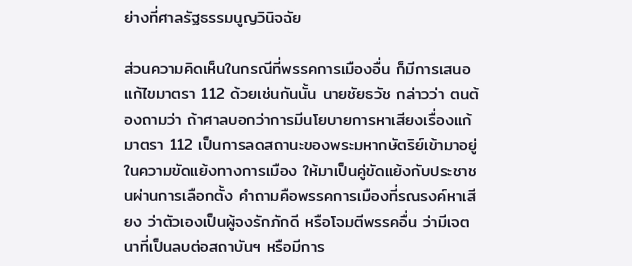ย่างที่ศาลรัฐธรรมนูญวินิจฉัย

ส่วนความคิดเห็นในกรณีที่พรรคการเมืองอื่น ก็มีการเสนอแก้ไขมาตรา 112 ด้วยเช่นกันนั้น นายชัยธวัช กล่าวว่า ตนต้องถามว่า ถ้าศาลบอกว่าการมีนโยบายการหาเสียงเรื่องแก้มาตรา 112 เป็นการลดสถานะของพระมหากษัตริย์เข้ามาอยู่ในความขัดแย้งทางการเมือง ให้มาเป็นคู่ขัดแย้งกับประชาชนผ่านการเลือกตั้ง คำถามคือพรรคการเมืองที่รณรงค์หาเสียง ว่าตัวเองเป็นผู้จงรักภักดี หรือโจมตีพรรคอื่น ว่ามีเจตนาที่เป็นลบต่อสถาบันฯ หรือมีการ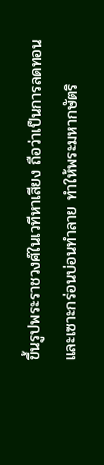ขึ้นรูปพระราชวงศ์ในเวทีหาเสียง ถือว่าเป็นการลดทอน และเซาะกร่อนบ่อนทำลาย ทำให้พระมหากษัตริ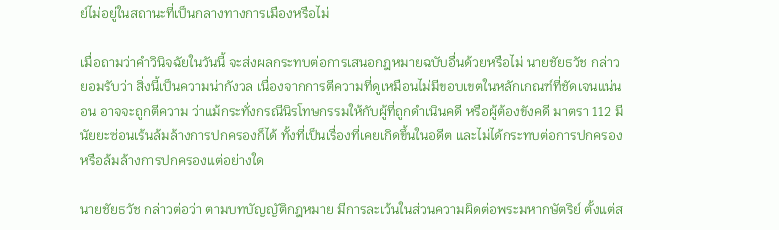ย์ไม่อยู่ในสถานะที่เป็นกลางทางการเมืองหรือไม่

เมื่อถามว่าคำวินิจฉัยในวันนี้ จะส่งผลกระทบต่อการเสนอกฎหมายฉบับอื่นด้วยหรือไม่ นายชัยธวัช กล่าวยอมรับว่า สิ่งนี้เป็นความน่ากังวล เนื่องจากการตีความที่ดูเหมือนไม่มีขอบเขตในหลักเกณฑ์ที่ชัดเจนแน่นอน อาจจะถูกตีความ ว่าแม้กระทั่งกรณีนิรโทษกรรมให้กับผู้ที่ถูกดำเนินคดี หรือผู้ต้องขังคดี มาตรา 112 มีนัยยะซ่อนเร้นล้มล้างการปกครองก็ได้ ทั้งที่เป็นเรื่องที่เคยเกิดขึ้นในอดีต และไม่ได้กระทบต่อการปกครองหรือล้มล้างการปกครองแต่อย่างใด

นายชัยธวัช กล่าวต่อว่า ตามบทบัญญัติกฎหมาย มีการละเว้นในส่วนความผิดต่อพระมหากษัตริย์ ตั้งแต่ส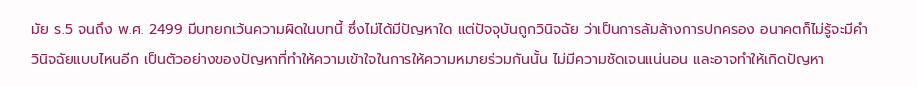มัย ร.5 จนถึง พ.ศ. 2499 มีบทยกเว้นความผิดในบทนี้ ซึ่งไม่ได้มีปัญหาใด แต่ปัจจุบันถูกวินิจฉัย ว่าเป็นการล้มล้างการปกครอง อนาคตก็ไม่รู้จะมีคำวินิจฉัยแบบไหนอีก เป็นตัวอย่างของปัญหาที่ทำให้ความเข้าใจในการให้ความหมายร่วมกันนั้น ไม่มีความชัดเจนแน่นอน และอาจทำให้เกิดปัญหา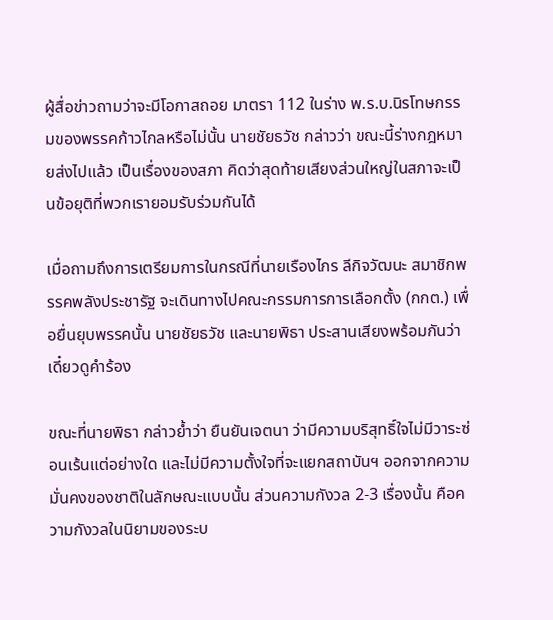ผู้สื่อข่าวถามว่าจะมีโอกาสถอย มาตรา 112 ในร่าง พ.ร.บ.นิรโทษกรรมของพรรคก้าวไกลหรือไม่นั้น นายชัยธวัช กล่าวว่า ขณะนี้ร่างกฎหมายส่งไปแล้ว เป็นเรื่องของสภา คิดว่าสุดท้ายเสียงส่วนใหญ่ในสภาจะเป็นข้อยุติที่พวกเรายอมรับร่วมกันได้

เมื่อถามถึงการเตรียมการในกรณีที่นายเรืองไกร ลีกิจวัฒนะ สมาชิกพรรคพลังประชารัฐ จะเดินทางไปคณะกรรมการการเลือกตั้ง (กกต.) เพื่อยื่นยุบพรรคนั้น นายชัยธวัช และนายพิธา ประสานเสียงพร้อมกันว่า เดี๋ยวดูคำร้อง

ขณะที่นายพิธา กล่าวย้ำว่า ยืนยันเจตนา ว่ามีความบริสุทธิ์ใจไม่มีวาระซ่อนเร้นแต่อย่างใด และไม่มีความตั้งใจที่จะแยกสถาบันฯ ออกจากความมั่นคงของชาติในลักษณะแบบนั้น ส่วนความกังวล 2-3 เรื่องนั้น คือความกังวลในนิยามของระบ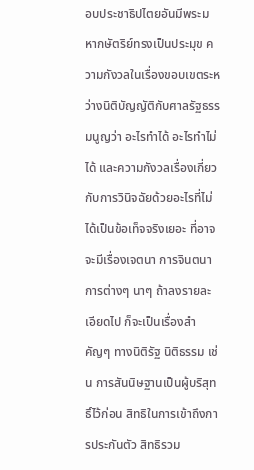อบประชาธิปไตยอันมีพระมหากษัตริย์ทรงเป็นประมุข ความกังวลในเรื่องขอบเขตระหว่างนิติบัญญัติกับศาลรัฐธรรมนูญว่า อะไรทำได้ อะไรทำไม่ได้ และความกังวลเรื่องเกี่ยวกับการวินิจฉัยด้วยอะไรที่ไม่ได้เป็นข้อเท็จจริงเยอะ ที่อาจจะมีเรื่องเจตนา การจินตนาการต่างๆ นาๆ ถ้าลงรายละเอียดไป ก็จะเป็นเรื่องสำคัญๆ ทางนิติรัฐ นิติธรรม เช่น การสันนิษฐานเป็นผู้บริสุทธิ์ไว้ก่อน สิทธิในการเข้าถึงการประกันตัว สิทธิรวม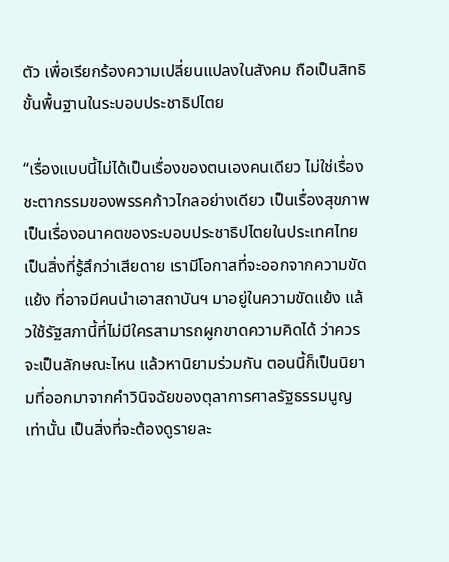ตัว เพื่อเรียกร้องความเปลี่ยนแปลงในสังคม ถือเป็นสิทธิขั้นพื้นฐานในระบอบประชาธิปไตย

“เรื่องแบบนี้ไม่ได้เป็นเรื่องของตนเองคนเดียว ไม่ใช่เรื่องชะตากรรมของพรรคก้าวไกลอย่างเดียว เป็นเรื่องสุขภาพ เป็นเรื่องอนาคตของระบอบประชาธิปไตยในประเทศไทย เป็นสิ่งที่รู้สึกว่าเสียดาย เรามีโอกาสที่จะออกจากความขัดแย้ง ที่อาจมีคนนำเอาสถาบันฯ มาอยู่ในความขัดแย้ง แล้วใช้รัฐสภานี้ที่ไม่มีใครสามารถผูกขาดความคิดได้ ว่าควรจะเป็นลักษณะไหน แล้วหานิยามร่วมกัน ตอนนี้ก็เป็นนิยามที่ออกมาจากคำวินิจฉัยของตุลาการศาลรัฐธรรมนูญเท่านั้น เป็นสิ่งที่จะต้องดูรายละ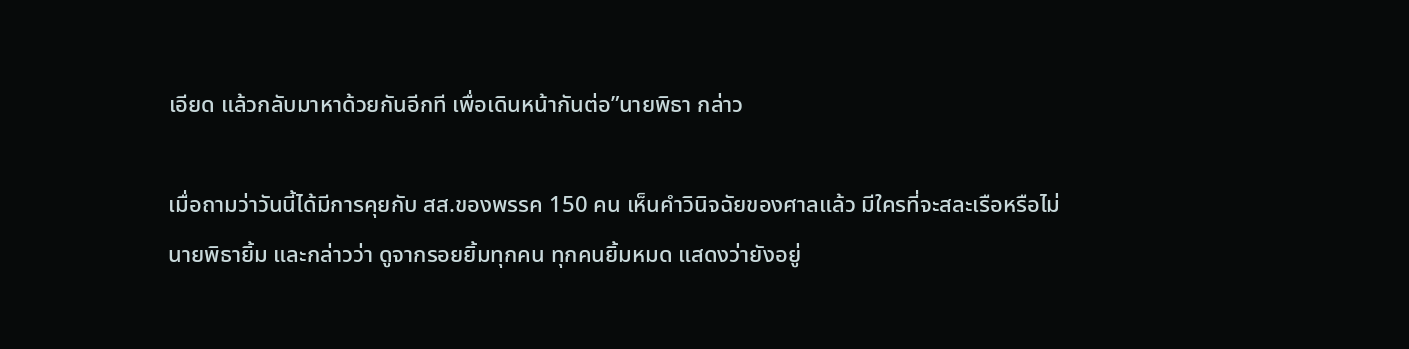เอียด แล้วกลับมาหาด้วยกันอีกที เพื่อเดินหน้ากันต่อ”นายพิธา กล่าว

เมื่อถามว่าวันนี้ได้มีการคุยกับ สส.ของพรรค 150 คน เห็นคำวินิจฉัยของศาลแล้ว มีใครที่จะสละเรือหรือไม่ นายพิธายิ้ม และกล่าวว่า ดูจากรอยยิ้มทุกคน ทุกคนยิ้มหมด แสดงว่ายังอยู่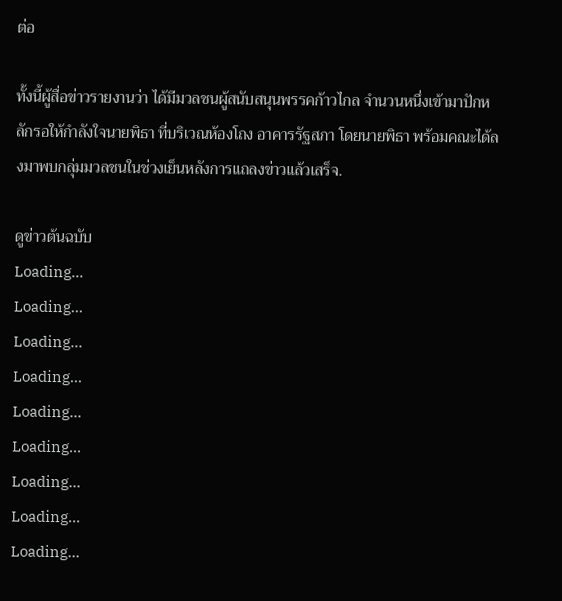ต่อ

ทั้งนี้ผู้สื่อข่าวรายงานว่า ได้มีมวลชนผู้สนับสนุนพรรคก้าวไกล จำนวนหนึ่งเข้ามาปักหลักรอให้กำลังใจนายพิธา ที่บริเวณห้องโถง อาคารรัฐสภา โดยนายพิธา พร้อมคณะได้ลงมาพบกลุ่มมวลชนในช่วงเย็นหลังการแถลงข่าวแล้วเสร็จ.

ดูข่าวต้นฉบับ
Loading...
Loading...
Loading...
Loading...
Loading...
Loading...
Loading...
Loading...
Loading...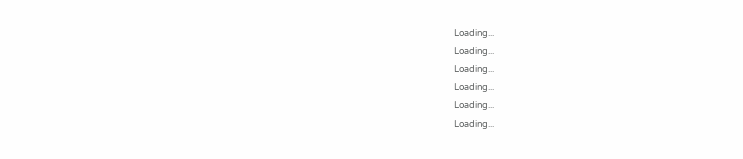Loading...
Loading...
Loading...
Loading...
Loading...
Loading...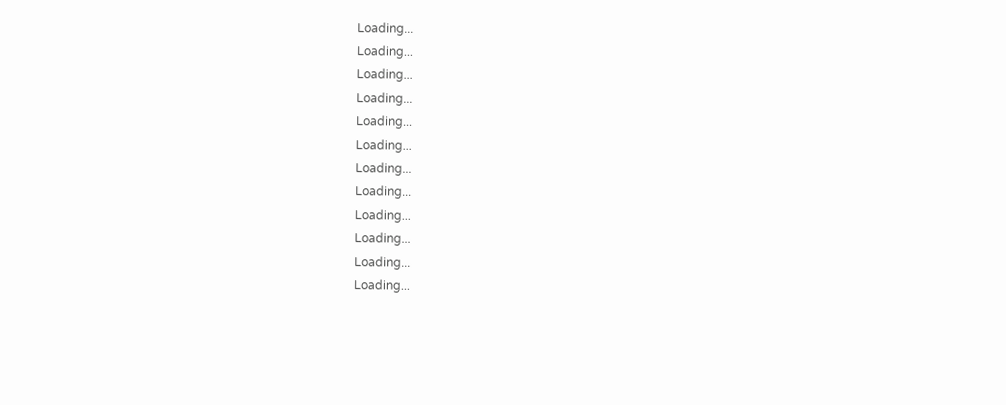Loading...
Loading...
Loading...
Loading...
Loading...
Loading...
Loading...
Loading...
Loading...
Loading...
Loading...
Loading...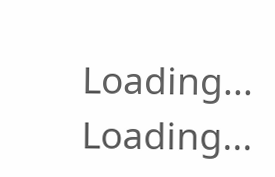Loading...
Loading...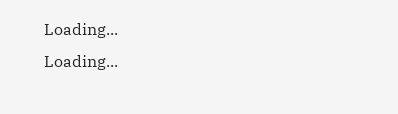Loading...
Loading...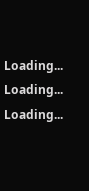Loading...
Loading...
Loading...